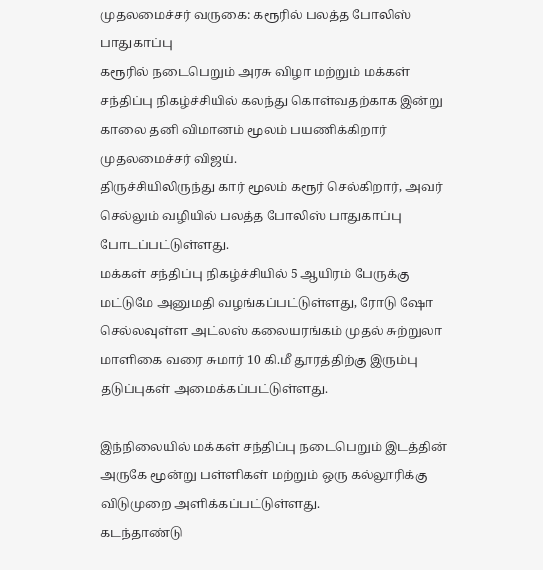முதலமைச்சர் வருகை: கரூரில் பலத்த போலிஸ் பாதுகாப்பு
கரூரில் நடைபெறும் அரசு விழா மற்றும் மக்கள் சந்திப்பு நிகழ்ச்சியில் கலந்து கொள்வதற்காக இன்று காலை தனி விமானம் மூலம் பயணிக்கிறார் முதலமைச்சர் விஜய்.
திருச்சியிலிருந்து கார் மூலம் கரூர் செல்கிறார், அவர் செல்லும் வழியில் பலத்த போலிஸ் பாதுகாப்பு போடப்பட்டுள்ளது.
மக்கள் சந்திப்பு நிகழ்ச்சியில் 5 ஆயிரம் பேருக்கு மட்டுமே அனுமதி வழங்கப்பட்டுள்ளது, ரோடு ஷோ செல்லவுள்ள அட்லஸ் கலையரங்கம் முதல் சுற்றுலா மாளிகை வரை சுமார் 10 கி.மீ தூரத்திற்கு இரும்பு தடுப்புகள் அமைக்கப்பட்டுள்ளது.

இந்நிலையில் மக்கள் சந்திப்பு நடைபெறும் இடத்தின் அருகே மூன்று பள்ளிகள் மற்றும் ஒரு கல்லூரிக்கு விடுமுறை அளிக்கப்பட்டுள்ளது.
கடந்தாண்டு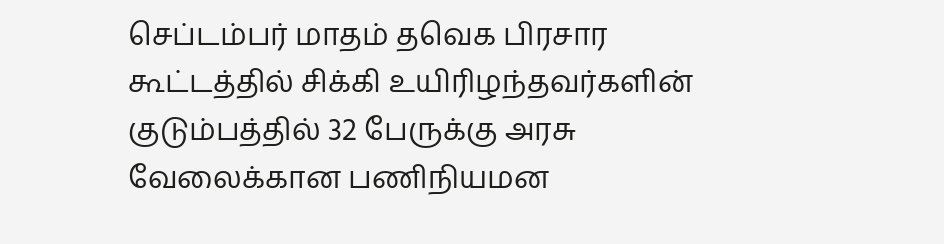செப்டம்பர் மாதம் தவெக பிரசார கூட்டத்தில் சிக்கி உயிரிழந்தவர்களின் குடும்பத்தில் 32 பேருக்கு அரசு வேலைக்கான பணிநியமன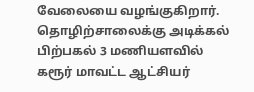வேலையை வழங்குகிறார்.
தொழிற்சாலைக்கு அடிக்கல்
பிற்பகல் 3 மணியளவில் கரூர் மாவட்ட ஆட்சியர்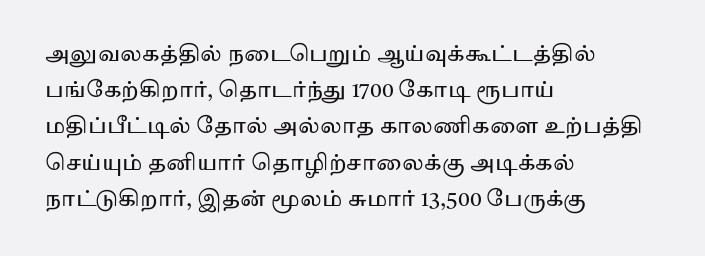அலுவலகத்தில் நடைபெறும் ஆய்வுக்கூட்டத்தில் பங்கேற்கிறார், தொடர்ந்து 1700 கோடி ரூபாய் மதிப்பீட்டில் தோல் அல்லாத காலணிகளை உற்பத்தி செய்யும் தனியார் தொழிற்சாலைக்கு அடிக்கல் நாட்டுகிறார், இதன் மூலம் சுமார் 13,500 பேருக்கு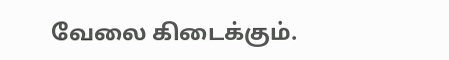வேலை கிடைக்கும்.